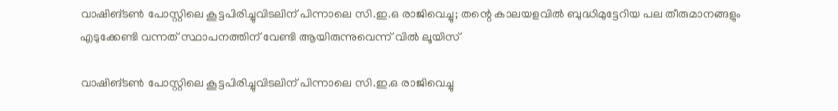വാഷിങ്ടണ്‍ പോസ്റ്റിലെ കൂട്ടപിരിച്ചുവിടലിന് പിന്നാലെ സി.ഇ.ഒ രാജിവെച്ചു; തന്റെ കാലയളവില്‍ ബുദ്ധിമുട്ടേറിയ പല തീരുമാനങ്ങളും എടുക്കേണ്ടി വന്നത് സ്ഥാപനത്തിന് വേണ്ടി ആയിരുന്നുവെന്ന് വില്‍ ലൂയിസ്

വാഷിങ്ടണ്‍ പോസ്റ്റിലെ കൂട്ടപിരിച്ചുവിടലിന് പിന്നാലെ സി.ഇ.ഒ രാജിവെച്ചു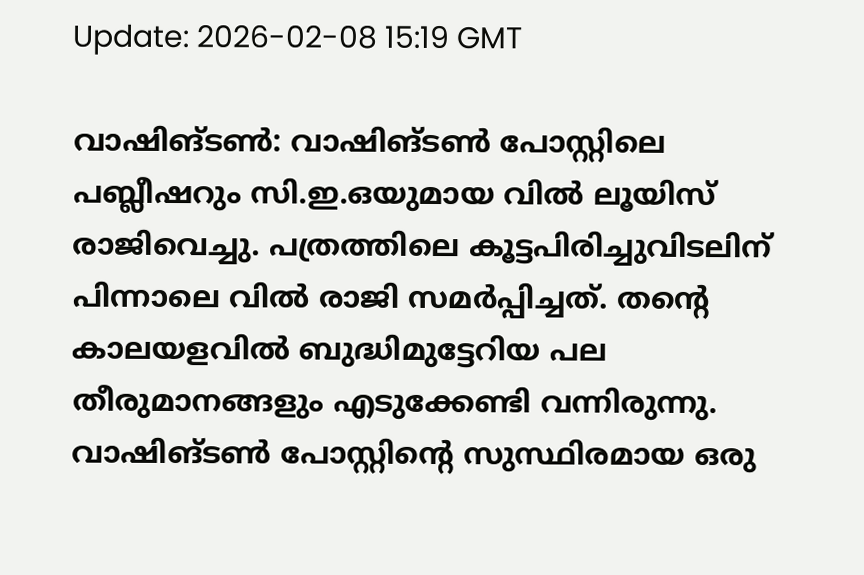Update: 2026-02-08 15:19 GMT

വാഷിങ്ടണ്‍: വാഷിങ്ടണ്‍ പോസ്റ്റിലെ പബ്ലീഷറും സി.ഇ.ഒയുമായ വില്‍ ലൂയിസ് രാജിവെച്ചു. പത്രത്തിലെ കൂട്ടപിരിച്ചുവിടലിന് പിന്നാലെ വില്‍ രാജി സമര്‍പ്പിച്ചത്. തന്റെ കാലയളവില്‍ ബുദ്ധിമുട്ടേറിയ പല തീരുമാനങ്ങളും എടുക്കേണ്ടി വന്നിരുന്നു. വാഷിങ്ടണ്‍ പോസ്റ്റിന്റെ സുസ്ഥിരമായ ഒരു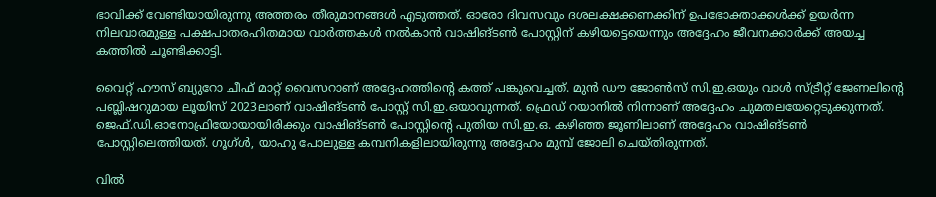ഭാവിക്ക് വേണ്ടിയായിരുന്നു അത്തരം തീരുമാനങ്ങള്‍ എടുത്തത്. ഓരോ ദിവസവും ദശലക്ഷക്കണക്കിന് ഉപഭോക്താക്കള്‍ക്ക് ഉയര്‍ന്ന നിലവാരമുള്ള പക്ഷപാതരഹിതമായ വാര്‍ത്തകള്‍ നല്‍കാന്‍ വാഷിങ്ടണ്‍ പോസ്റ്റിന് കഴിയട്ടെയെന്നും അദ്ദേഹം ജീവനക്കാര്‍ക്ക് അയച്ച കത്തില്‍ ചൂണ്ടിക്കാട്ടി.

വൈറ്റ് ഹൗസ് ബ്യുറോ ചീഫ് മാറ്റ് വൈസറാണ് അദ്ദേഹത്തിന്റെ കത്ത് പങ്കുവെച്ചത്. മുന്‍ ഡൗ ജോണ്‍സ് സി.ഇ.ഒയും വാള്‍ സ്ട്രീറ്റ് ജേണലിന്റെ പബ്ലിഷറുമായ ലൂയിസ് 2023ലാണ് വാഷിങ്ടണ്‍ പോസ്റ്റ് സി.ഇ.ഒയാവുന്നത്. ഫ്രെഡ് റയാനില്‍ നിന്നാണ് അദ്ദേഹം ചുമതലയേറ്റെടുക്കുന്നത്. ജെഫ്.ഡി.ഓനോഫ്രിയോയായിരിക്കും വാഷിങ്ടണ്‍ പോസ്റ്റിന്റെ പുതിയ സി.ഇ.ഒ. കഴിഞ്ഞ ജൂണിലാണ് അദ്ദേഹം വാഷിങ്ടണ്‍ പോസ്റ്റിലെത്തിയത്. ഗൂഗ്ള്‍, യാഹു പോലുള്ള കമ്പനികളിലായിരുന്നു അദ്ദേഹം മുമ്പ് ജോലി ചെയ്തിരുന്നത്.

വില്‍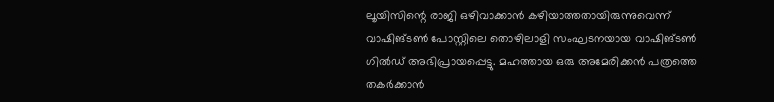ലൂയിസിന്റെ രാജി ഒഴിവാക്കാന്‍ കഴിയാത്തതായിരുന്നുവെന്ന് വാഷിങ്ടണ്‍ പോസ്റ്റിലെ തൊഴിലാളി സംഘടനയായ വാഷിങ്ടണ്‍ ഗില്‍ഡ് അഭിപ്രായപ്പെട്ടു. മഹത്തായ ഒരു അമേരിക്കന്‍ പത്രത്തെ തകര്‍ക്കാന്‍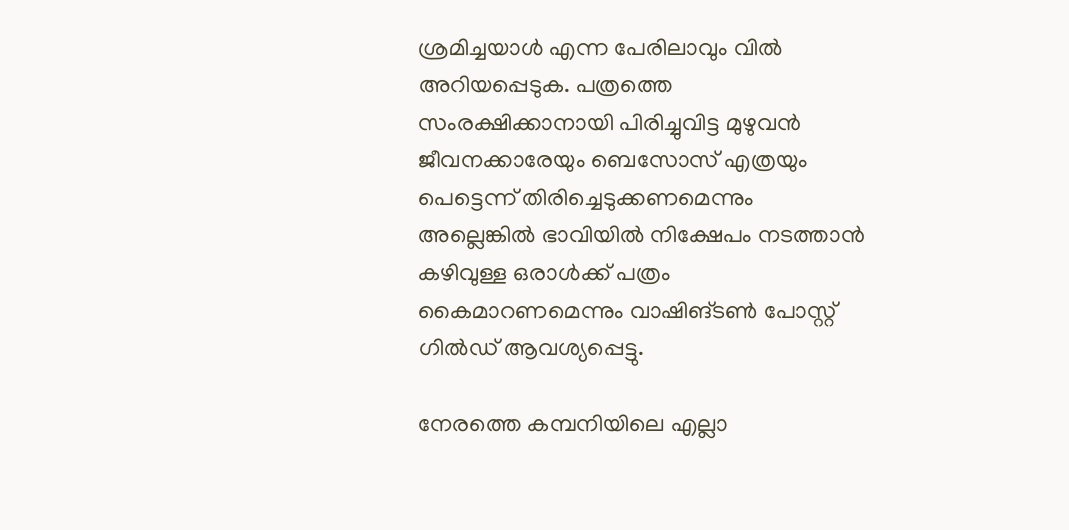ശ്രമിച്ചയാള്‍ എന്ന പേരിലാവും വില്‍ അറിയപ്പെടുക. പത്രത്തെ സംരക്ഷിക്കാനായി പിരിച്ചുവിട്ട മുഴുവന്‍ ജീവനക്കാരേയും ബെസോസ് എത്രയും പെട്ടെന്ന് തിരിച്ചെടുക്കണമെന്നും അല്ലെങ്കില്‍ ഭാവിയില്‍ നിക്ഷേപം നടത്താന്‍ കഴിവുള്ള ഒരാള്‍ക്ക് പത്രം കൈമാറണമെന്നും വാഷിങ്ടണ്‍ പോസ്റ്റ് ഗില്‍ഡ് ആവശ്യപ്പെട്ടു.

നേരത്തെ കമ്പനിയിലെ എല്ലാ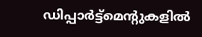ഡിപ്പാര്‍ട്ട്‌മെന്റുകളില്‍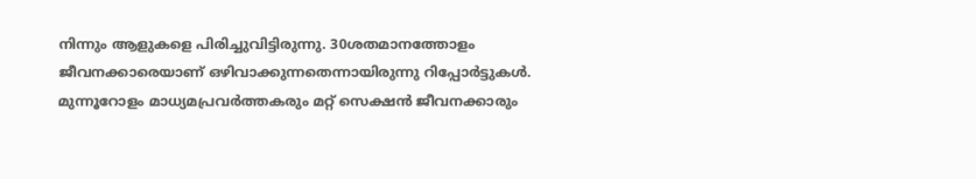നിന്നും ആളുകളെ പിരിച്ചുവിട്ടിരുന്നു. 30ശതമാനത്തോളം ജീവനക്കാരെയാണ് ഒഴിവാക്കുന്നതെന്നായിരുന്നു റിപ്പോര്‍ട്ടുകള്‍. മുന്നൂറോളം മാധ്യമപ്രവര്‍ത്തകരും മറ്റ് സെക്ഷന്‍ ജീവനക്കാരും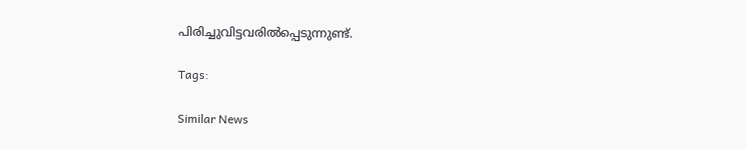പിരിച്ചുവിട്ടവരില്‍പ്പെടുന്നുണ്ട്.

Tags:

Similar News